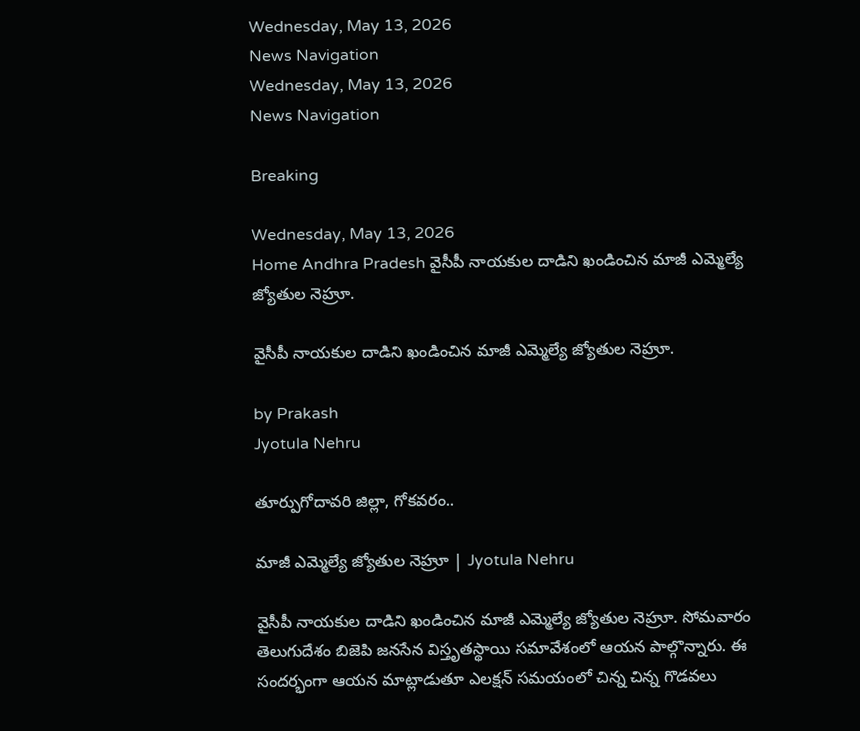Wednesday, May 13, 2026
News Navigation
Wednesday, May 13, 2026
News Navigation

Breaking

Wednesday, May 13, 2026
Home Andhra Pradesh వైసీపీ నాయకుల దాడిని ఖండించిన మాజీ ఎమ్మెల్యే జ్యోతుల నెహ్రూ.

వైసీపీ నాయకుల దాడిని ఖండించిన మాజీ ఎమ్మెల్యే జ్యోతుల నెహ్రూ.

by Prakash
Jyotula Nehru

తూర్పుగోదావరి జిల్లా, గోకవరం..

మాజీ ఎమ్మెల్యే జ్యోతుల నెహ్రూ | Jyotula Nehru

వైసీపీ నాయకుల దాడిని ఖండించిన మాజీ ఎమ్మెల్యే జ్యోతుల నెహ్రూ. సోమవారం తెలుగుదేశం బిజెపి జనసేన విస్తృతస్థాయి సమావేశంలో ఆయన పాల్గొన్నారు. ఈ సందర్భంగా ఆయన మాట్లాడుతూ ఎలక్షన్ సమయంలో చిన్న చిన్న గొడవలు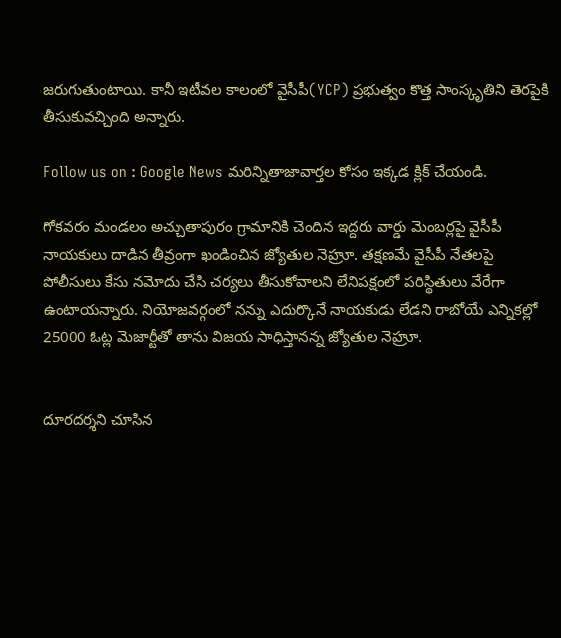జరుగుతుంటాయి. కానీ ఇటీవల కాలంలో వైసీపీ(YCP) ప్రభుత్వం కొత్త సాంస్కృతిని తెరపైకి తీసుకువచ్చింది అన్నారు.

Follow us on : Google News మరిన్నితాజావార్తల కోసం ఇక్కడ క్లిక్ చేయండి.

గోకవరం మండలం అచ్చుతాపురం గ్రామానికి చెందిన ఇద్దరు వార్డు మెంబర్లపై వైసీపీ నాయకులు దాడిన తీవ్రంగా ఖండించిన జ్యోతుల నెహ్రూ. తక్షణమే వైసీపీ నేతలపై పోలీసులు కేసు నమోదు చేసి చర్యలు తీసుకోవాలని లేనిపక్షంలో పరిస్థితులు వేరేగా ఉంటాయన్నారు. నియోజవర్గంలో నన్ను ఎదుర్కొనే నాయకుడు లేడని రాబోయే ఎన్నికల్లో 25000 ఓట్ల మెజార్టీతో తాను విజయ సాధిస్తానన్న జ్యోతుల నెహ్రూ.


దూరదర్శని చూసిన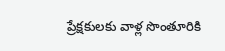ప్రేక్షకులకు వాళ్ల సొంతూరికి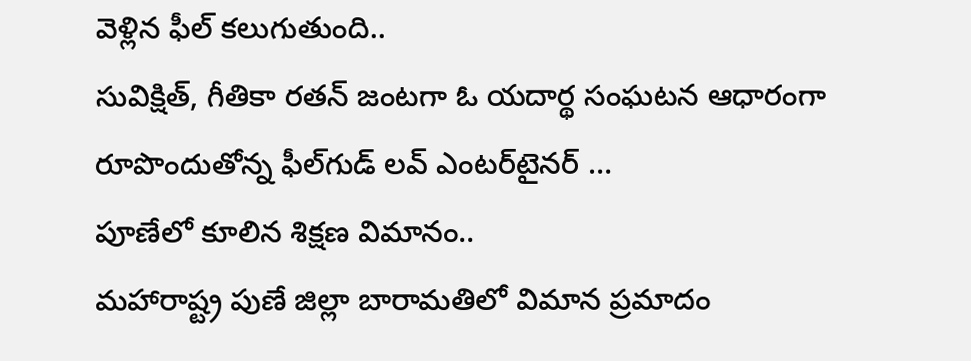వెళ్లిన ఫీల్‌ కలుగుతుంది..
సువిక్షిత్‌, గీతికా రతన్‌ జంటగా ఓ యదార్థ సంఘటన ఆధారంగా రూపొందుతోన్న ఫీల్‌గుడ్‌ లవ్‌ ఎంటర్‌టైనర్‌ …
పూణేలో కూలిన శిక్షణ విమానం..
మహారాష్ట్ర పుణే జిల్లా బారామతిలో విమాన ప్రమాదం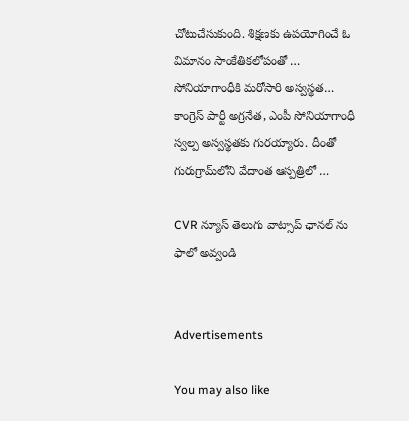చోటుచేసుకుంది. శిక్షణకు ఉపయోగించే ఓ విమానం సాంకేతికలోపంతో …
సోనియాగాంధీకి మరోసారి అస్వస్థత…
కాంగ్రెస్ పార్టీ అగ్రనేత, ఎంపీ సోనియాగాంధీ స్వల్ప అస్వస్థతకు గురయ్యారు. దీంతో గురుగ్రామ్‌లోని వేదాంత ఆస్పత్రిలో …

CVR న్యూస్ తెలుగు వాట్సాప్ ఛానల్ ను ఫాలో అవ్వండి


Advertisements

You may also like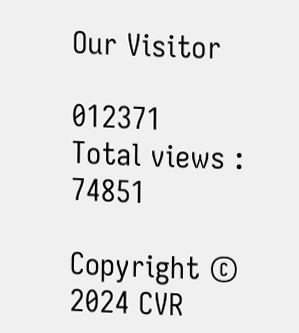Our Visitor

012371
Total views : 74851

Copyright © 2024 CVR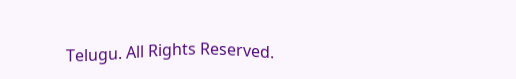Telugu. All Rights Reserved.